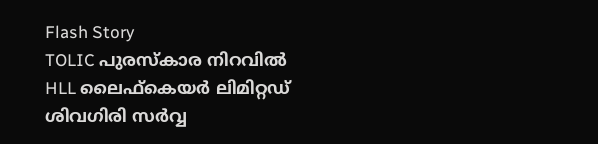Flash Story
TOLIC പുരസ്കാര നിറവിൽ HLL ലൈഫ്‌കെയർ ലിമിറ്റഡ്
ശിവഗിരി സർവ്വ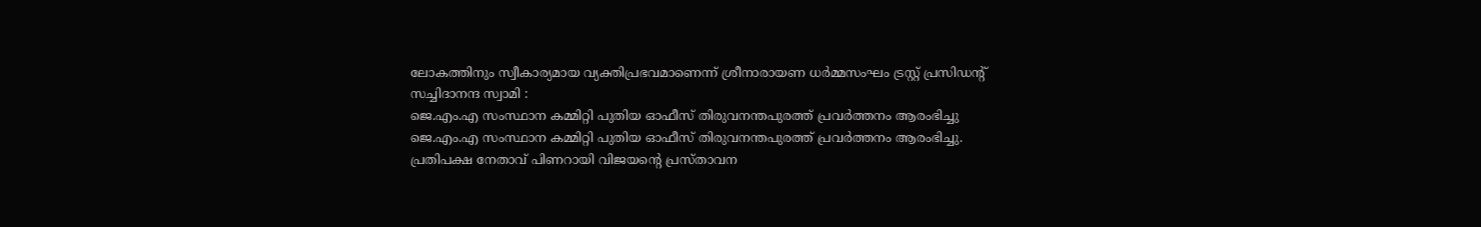ലോകത്തിനും സ്വീകാര്യമായ വ്യക്തിപ്രഭവമാണെന്ന് ശ്രീനാരായണ ധർമ്മസംഘം ട്രസ്റ്റ്‌ പ്രസിഡന്റ്‌ സച്ചിദാനന്ദ സ്വാമി :
ജെ.എം.എ സംസ്ഥാന കമ്മിറ്റി പുതിയ ഓഫീസ് തിരുവനന്തപുരത്ത് പ്രവർത്തനം ആരംഭിച്ചു
ജെ.എം.എ സംസ്ഥാന കമ്മിറ്റി പുതിയ ഓഫീസ് തിരുവനന്തപുരത്ത് പ്രവർത്തനം ആരംഭിച്ചു.
പ്രതിപക്ഷ നേതാവ് പിണറായി വിജയന്റെ പ്രസ്താവന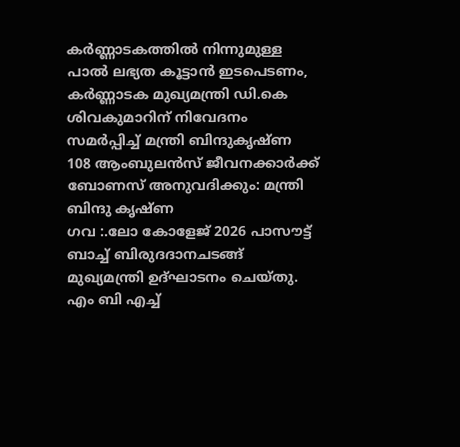കർണ്ണാടകത്തിൽ നിന്നുമുള്ള പാൽ ലഭ്യത കൂട്ടാൻ ഇടപെടണം, കർണ്ണാടക മുഖ്യമന്ത്രി ഡി.കെ ശിവകുമാറിന് നിവേദനം സമർപ്പിച്ച് മന്ത്രി ബിന്ദുകൃഷ്ണ
108 ആംബുലൻസ് ജീവനക്കാർക്ക് ബോണസ് അനുവദിക്കും: മന്ത്രി ബിന്ദു കൃഷ്‌ണ
ഗവ :.ലോ കോളേജ് 2026 പാസൗട്ട് ബാച്ച് ബിരുദദാനചടങ്ങ് മുഖ്യമന്ത്രി ഉദ്ഘാടനം ചെയ്തു.
എം ബി എച്ച്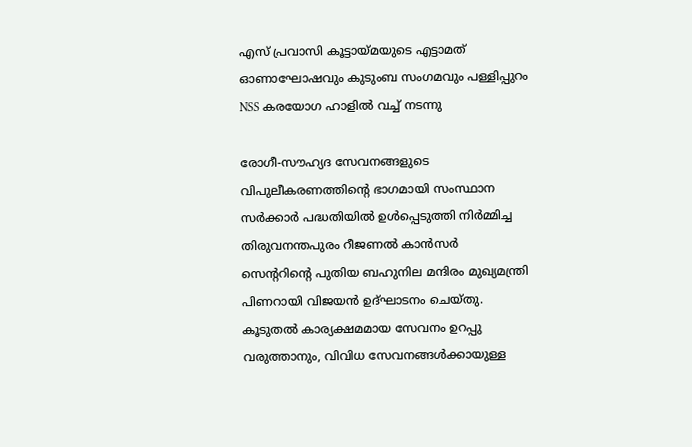എസ് പ്രവാസി കൂട്ടായ്മയുടെ എട്ടാമത് ഓണാഘോഷവും കുടുംബ സംഗമവും പള്ളിപ്പുറം NSS കരയോഗ ഹാളിൽ വച്ച് നടന്നു

രോഗീ-സൗഹ്യദ സേവനങ്ങളുടെ വിപുലീകരണത്തിന്റെ ഭാഗമായി സംസ്ഥാന സർക്കാർ പദ്ധതിയിൽ ഉൾപ്പെടുത്തി നിർമ്മിച്ച തിരുവനന്തപുരം റീജണൽ കാൻസർ സെന്ററിന്റെ പുതിയ ബഹുനില മന്ദിരം മുഖ്യമന്ത്രി പിണറായി വിജയൻ ഉദ്ഘാടനം ചെയ്തു. കൂടുതൽ കാര്യക്ഷമമായ സേവനം ഉറപ്പു വരുത്താനും, വിവിധ സേവനങ്ങൾക്കായുള്ള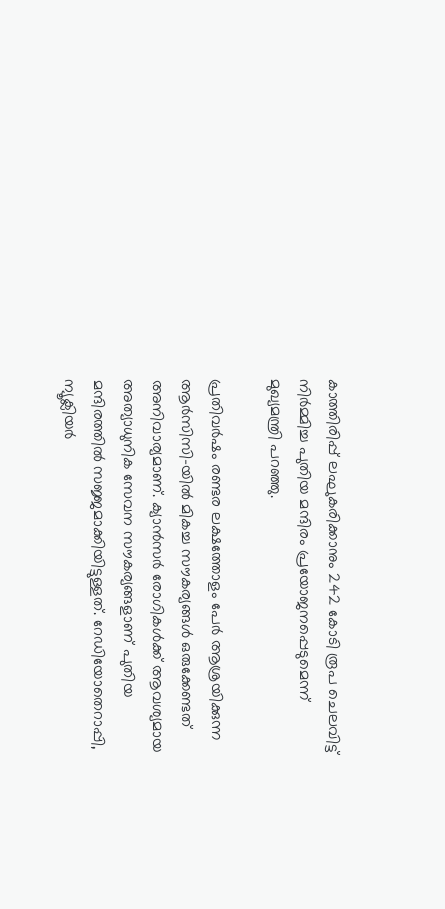കാത്തിരിപ്പ് ലഘുകരിക്കാനും 242 കോടി രൂപ ചെലവിട്ട് നിർമ്മിച്ച പുതിയ മന്ദിരം പ്രയോജനപ്പെടുമെന്ന് മുഖ്യമന്ത്രി പറഞ്ഞു.

പ്രതിവർഷം രണ്ടര ലക്ഷത്തോളം പേർ ആശ്രയിക്കുന്ന ആർസിസി-യിൽ മികച്ച സൗകര്യങ്ങൾ ഒരുക്കേണ്ടത് അനിവാര്യമാണ്. ക്യാൻസർ രോഗികൾക്ക് ആവശ്യമായ അത്യാധുനിക സേവന സൗകര്യങ്ങളാണ് പുതിയ മന്ദിരത്തിൽ സജ്ജമാക്കിയിട്ടുള്ളത്. റേഡിയോതെറാപ്പി, ന്യൂക്ലിയർ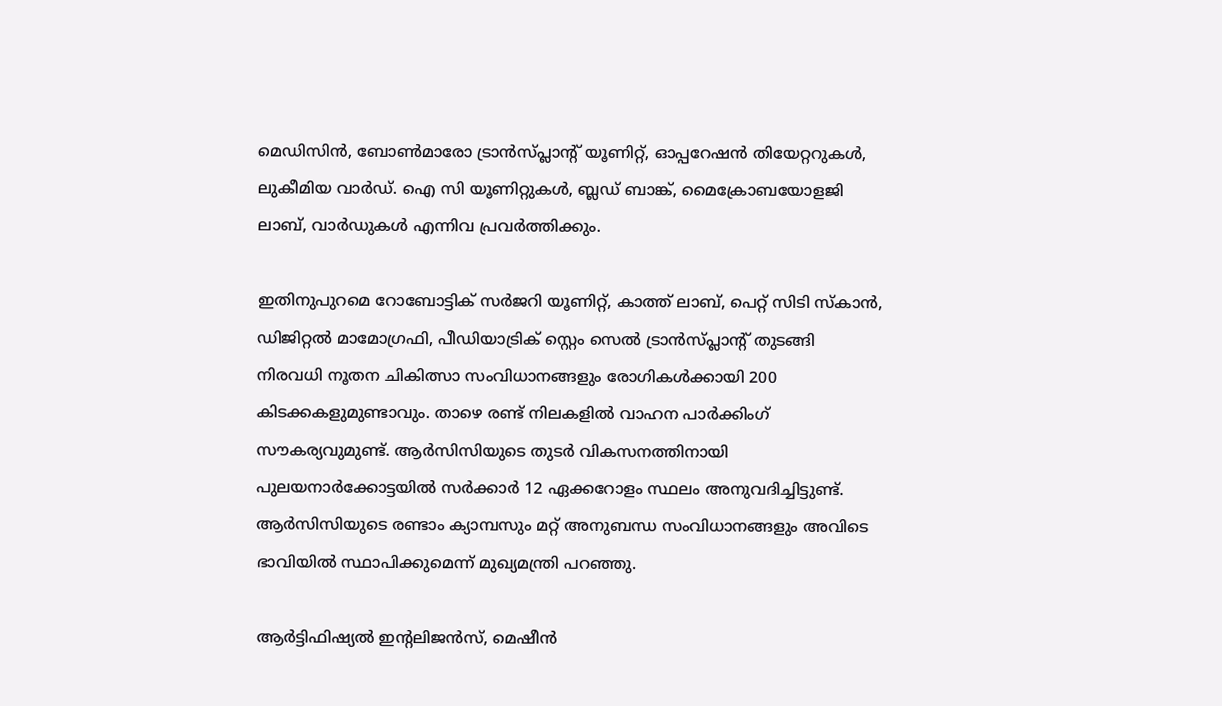മെഡിസിൻ, ബോൺമാരോ ട്രാൻസ്പ്ലാന്റ് യൂണിറ്റ്, ഓപ്പറേഷൻ തിയേറ്ററുകൾ, ലുകീമിയ വാർഡ്. ഐ സി യൂണിറ്റുകൾ, ബ്ലഡ് ബാങ്ക്, മൈക്രോബയോളജി ലാബ്, വാർഡുകൾ എന്നിവ പ്രവർത്തിക്കും.

ഇതിനുപുറമെ റോബോട്ടിക് സർജറി യൂണിറ്റ്, കാത്ത് ലാബ്, പെറ്റ് സിടി സ്‌കാൻ, ഡിജിറ്റൽ മാമോഗ്രഫി, പീഡിയാട്രിക് സ്റ്റെം സെൽ ട്രാൻസ്പ്ലാന്റ് തുടങ്ങി നിരവധി നൂതന ചികിത്സാ സംവിധാനങ്ങളും രോഗികൾക്കായി 200 കിടക്കകളുമുണ്ടാവും. താഴെ രണ്ട് നിലകളിൽ വാഹന പാർക്കിംഗ് സൗകര്യവുമുണ്ട്. ആർസിസിയുടെ തുടർ വികസനത്തിനായി പുലയനാർക്കോട്ടയിൽ സർക്കാർ 12 ഏക്കറോളം സ്ഥലം അനുവദിച്ചിട്ടുണ്ട്. ആർസിസിയുടെ രണ്ടാം ക്യാമ്പസും മറ്റ് അനുബന്ധ സംവിധാനങ്ങളും അവിടെ ഭാവിയിൽ സ്ഥാപിക്കുമെന്ന് മുഖ്യമന്ത്രി പറഞ്ഞു.

ആർട്ടിഫിഷ്യൽ ഇന്റലിജൻസ്, മെഷീൻ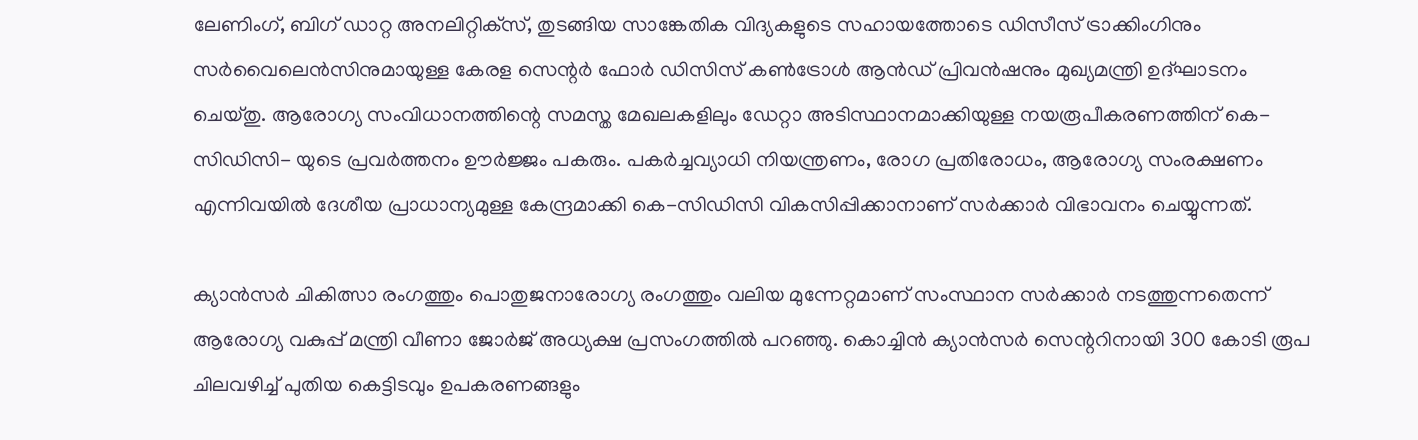ലേണിംഗ്, ബിഗ് ഡാറ്റ അനലിറ്റിക്‌സ്, തുടങ്ങിയ സാങ്കേതിക വിദ്യകളുടെ സഹായത്തോടെ ഡിസീസ് ട്രാക്കിംഗിനും സർവൈലെൻസിനുമായുള്ള കേരള സെന്റർ ഫോർ ഡിസിസ് കൺട്രോൾ ആൻഡ് പ്രിവൻഷനും മുഖ്യമന്ത്രി ഉദ്ഘാടനം ചെയ്തു. ആരോഗ്യ സംവിധാനത്തിന്റെ സമസ്ത മേഖലകളിലും ഡേറ്റാ അടിസ്ഥാനമാക്കിയുള്ള നയരൂപീകരണത്തിന് കെ-സിഡിസി- യുടെ പ്രവർത്തനം ഊർജ്ജം പകരും. പകർച്ചവ്യാധി നിയന്ത്രണം, രോഗ പ്രതിരോധം, ആരോഗ്യ സംരക്ഷണം എന്നിവയിൽ ദേശീയ പ്രാധാന്യമുള്ള കേന്ദ്രമാക്കി കെ-സിഡിസി വികസിപ്പിക്കാനാണ് സർക്കാർ വിഭാവനം ചെയ്യുന്നത്.

ക്യാൻസർ ചികിത്സാ രംഗത്തും പൊതുജനാരോഗ്യ രംഗത്തും വലിയ മുന്നേറ്റമാണ് സംസ്ഥാന സർക്കാർ നടത്തുന്നതെന്ന് ആരോഗ്യ വകുപ്പ് മന്ത്രി വീണാ ജോർജ് അധ്യക്ഷ പ്രസംഗത്തിൽ പറഞ്ഞു. കൊച്ചിൻ ക്യാൻസർ സെന്ററിനായി 300 കോടി രൂപ ചിലവഴിച്ച് പുതിയ കെട്ടിടവും ഉപകരണങ്ങളും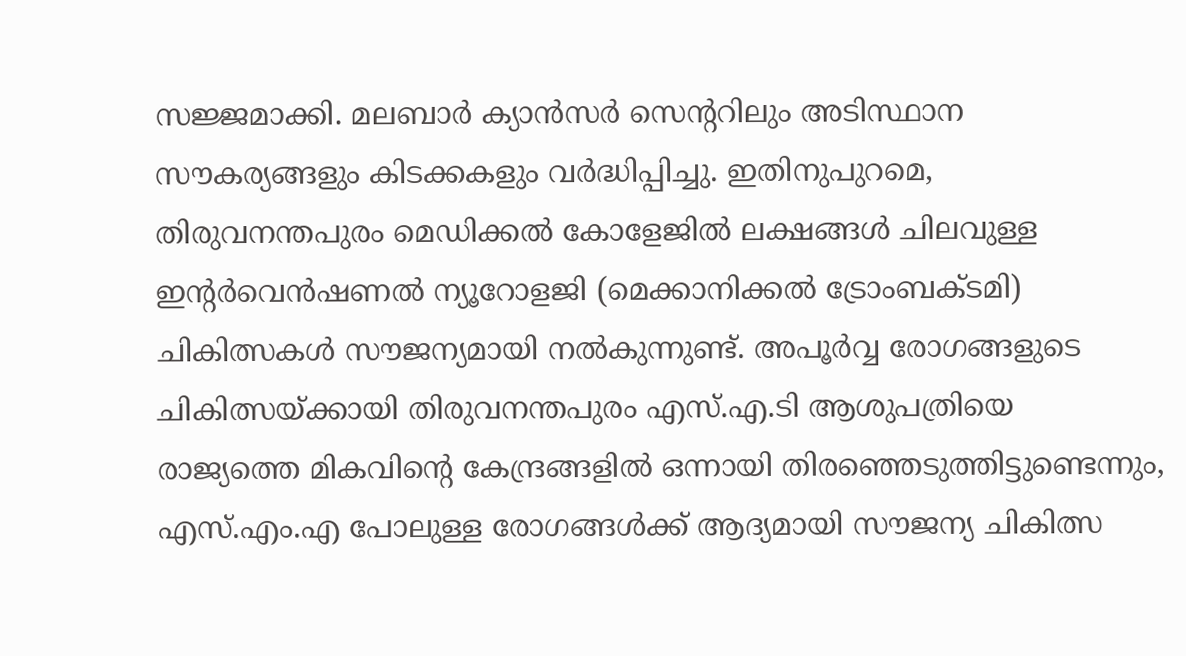സജ്ജമാക്കി. മലബാർ ക്യാൻസർ സെന്ററിലും അടിസ്ഥാന സൗകര്യങ്ങളും കിടക്കകളും വർദ്ധിപ്പിച്ചു. ഇതിനുപുറമെ, തിരുവനന്തപുരം മെഡിക്കൽ കോളേജിൽ ലക്ഷങ്ങൾ ചിലവുള്ള ഇന്റർവെൻഷണൽ ന്യൂറോളജി (മെക്കാനിക്കൽ ട്രോംബക്ടമി) ചികിത്സകൾ സൗജന്യമായി നൽകുന്നുണ്ട്. അപൂർവ്വ രോഗങ്ങളുടെ ചികിത്സയ്ക്കായി തിരുവനന്തപുരം എസ്.എ.ടി ആശുപത്രിയെ രാജ്യത്തെ മികവിന്റെ കേന്ദ്രങ്ങളിൽ ഒന്നായി തിരഞ്ഞെടുത്തിട്ടുണ്ടെന്നും, എസ്.എം.എ പോലുള്ള രോഗങ്ങൾക്ക് ആദ്യമായി സൗജന്യ ചികിത്സ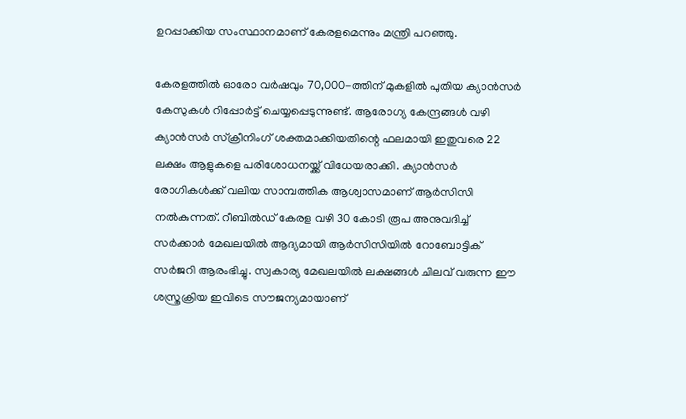ഉറപ്പാക്കിയ സംസ്ഥാനമാണ് കേരളമെന്നും മന്ത്രി പറഞ്ഞു.

കേരളത്തിൽ ഓരോ വർഷവും 70,000-ത്തിന് മുകളിൽ പുതിയ ക്യാൻസർ കേസുകൾ റിപ്പോർട്ട് ചെയ്യപ്പെടുന്നുണ്ട്. ആരോഗ്യ കേന്ദ്രങ്ങൾ വഴി ക്യാൻസർ സ്‌ക്രീനിംഗ് ശക്തമാക്കിയതിന്റെ ഫലമായി ഇതുവരെ 22 ലക്ഷം ആളുകളെ പരിശോധനയ്ക്ക് വിധേയരാക്കി. ക്യാൻസർ രോഗികൾക്ക് വലിയ സാമ്പത്തിക ആശ്വാസമാണ് ആർസിസി നൽകുന്നത്. റീബിൽഡ് കേരള വഴി 30 കോടി രൂപ അനുവദിച്ച് സർക്കാർ മേഖലയിൽ ആദ്യമായി ആർസിസിയിൽ റോബോട്ടിക് സർജറി ആരംഭിച്ചു. സ്വകാര്യ മേഖലയിൽ ലക്ഷങ്ങൾ ചിലവ് വരുന്ന ഈ ശസ്ത്രക്രിയ ഇവിടെ സൗജന്യമായാണ്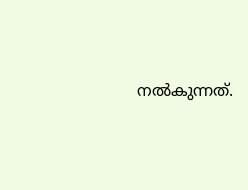നൽകുന്നത്.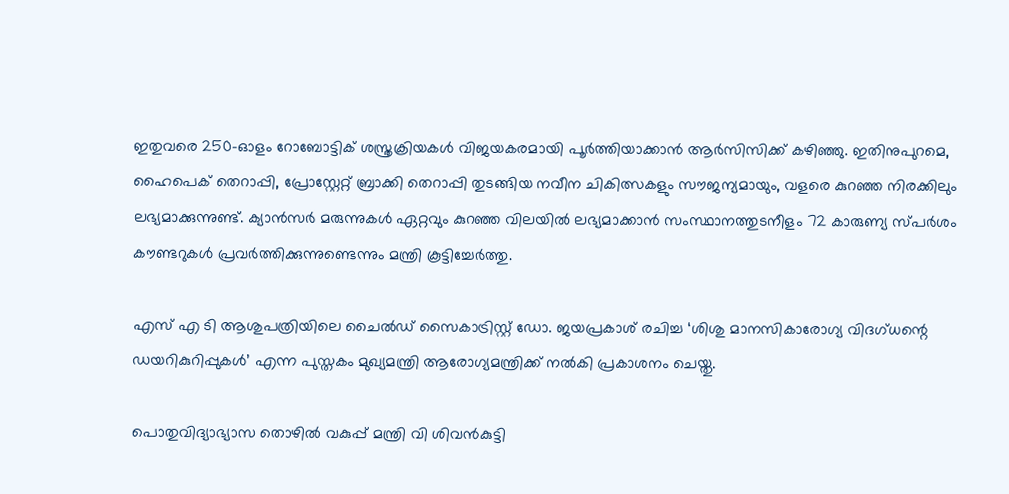ഇതുവരെ 250-ഓളം റോബോട്ടിക് ശസ്ത്രക്രിയകൾ വിജയകരമായി പൂർത്തിയാക്കാൻ ആർസിസിക്ക് കഴിഞ്ഞു. ഇതിനുപുറമെ, ഹൈപെക് തെറാപ്പി, പ്രോസ്റ്റേറ്റ് ബ്രാക്കി തെറാപ്പി തുടങ്ങിയ നവീന ചികിത്സകളും സൗജന്യമായും, വളരെ കുറഞ്ഞ നിരക്കിലും ലഭ്യമാക്കുന്നുണ്ട്. ക്യാൻസർ മരുന്നുകൾ ഏറ്റവും കുറഞ്ഞ വിലയിൽ ലഭ്യമാക്കാൻ സംസ്ഥാനത്തുടനീളം 72 കാരുണ്യ സ്പർശം കൗണ്ടറുകൾ പ്രവർത്തിക്കുന്നുണ്ടെന്നും മന്ത്രി കൂട്ടിച്ചേർത്തു.

എസ് എ ടി ആശുപത്രിയിലെ ചൈൽഡ് സൈകാട്രിസ്റ്റ് ഡോ. ജയപ്രകാശ് രചിച്ച ‘ശിശു മാനസികാരോഗ്യ വിദഗ്ധന്റെ ഡയറികുറിപ്പുകൾ’ എന്ന പുസ്തകം മുഖ്യമന്ത്രി ആരോഗ്യമന്ത്രിക്ക് നൽകി പ്രകാശനം ചെയ്തു.

പൊതുവിദ്യാഭ്യാസ തൊഴിൽ വകുപ്പ് മന്ത്രി വി ശിവൻകുട്ടി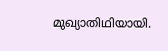മുഖ്യാതിഥിയായി.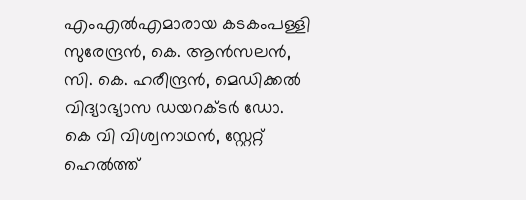എംഎൽഎമാരായ കടകംപള്ളി സുരേന്ദ്രൻ, കെ. ആൻസലൻ, സി. കെ. ഹരീന്ദ്രൻ, മെഡിക്കൽ വിദ്യാഭ്യാസ ഡയറക്ടർ ഡോ. കെ വി വിശ്വനാഥൻ, സ്റ്റേറ്റ് ഹെൽത്ത്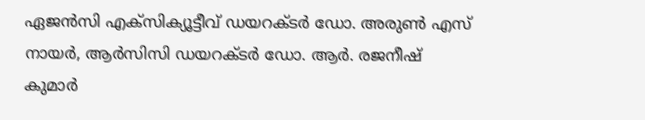ഏജൻസി എക്‌സിക്യൂട്ടീവ് ഡയറക്ടർ ഡോ. അരുൺ എസ് നായർ, ആർസിസി ഡയറക്ടർ ഡോ. ആർ. രജനീഷ് കുമാർ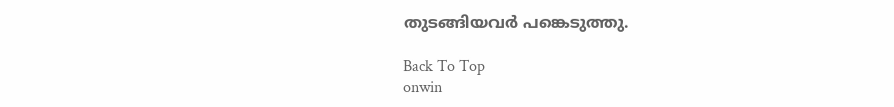തുടങ്ങിയവർ പങ്കെടുത്തു.

Back To Top
onwin